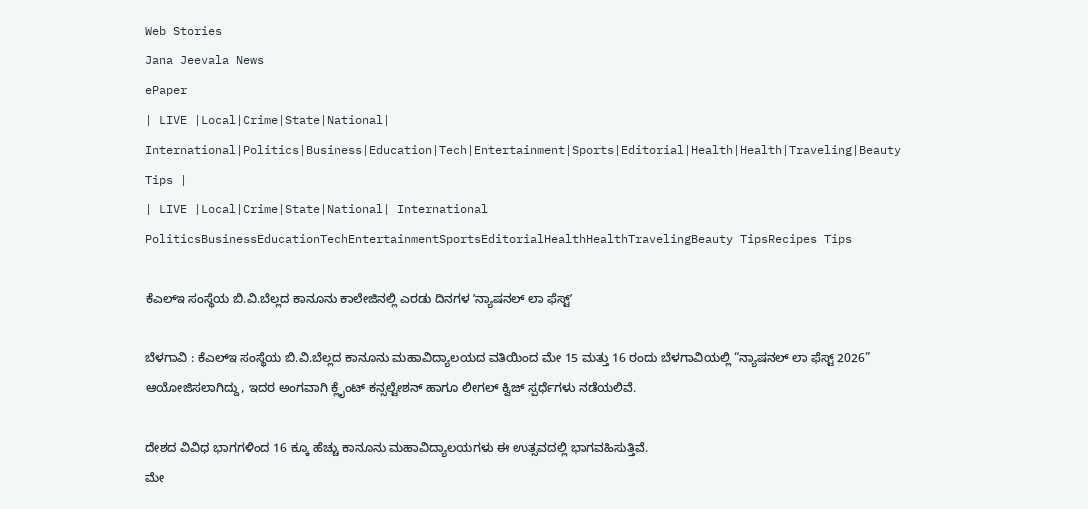Web Stories
Jana Jeevala News
ePaper
| LIVE |Local|Crime|State|National| International|Politics|Business|Education|Tech|Entertainment|Sports|Editorial|Health|Health|Traveling|Beauty Tips |
| LIVE |Local|Crime|State|National| International
PoliticsBusinessEducationTechEntertainmentSportsEditorialHealthHealthTravelingBeauty TipsRecipes Tips

ಕೆಎಲ್‌ಇ ಸಂಸ್ಥೆಯ ಬಿ.ವಿ.ಬೆಲ್ಲದ ಕಾನೂನು ಕಾಲೇಜಿನಲ್ಲಿ ಎರಡು ದಿನಗಳ ʼನ್ಯಾಷನಲ್‌ ಲಾ ಫೆಸ್ಟ್‌ʼ

ಬೆಳಗಾವಿ : ಕೆಎಲ್‌ಇ ಸಂಸ್ಥೆಯ ಬಿ.ವಿ.ಬೆಲ್ಲದ ಕಾನೂನು ಮಹಾವಿದ್ಯಾಲಯದ ವತಿಯಿಂದ ಮೇ 15 ಮತ್ತು 16 ರಂದು ಬೆಳಗಾವಿಯಲ್ಲಿ “ನ್ಯಾಷನಲ್ ಲಾ ಫೆಸ್ಟ್ 2026” ಆಯೋಜಿಸಲಾಗಿದ್ದು, ಇದರ ಅಂಗವಾಗಿ ಕ್ಲೈಂಟ್ ಕನ್ಸಲ್ಟೇಶನ್ ಹಾಗೂ ಲೀಗಲ್ ಕ್ವಿಜ್ ಸ್ಪರ್ಧೆಗಳು ನಡೆಯಲಿವೆ.

ದೇಶದ ವಿವಿಧ ಭಾಗಗಳಿಂದ 16 ಕ್ಕೂ ಹೆಚ್ಚು ಕಾನೂನು ಮಹಾವಿದ್ಯಾಲಯಗಳು ಈ ಉತ್ಸವದಲ್ಲಿ ಭಾಗವಹಿಸುತ್ತಿವೆ.
ಮೇ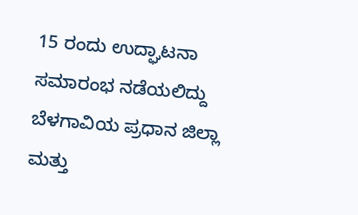15 ರಂದು ಉದ್ಘಾಟನಾ ಸಮಾರಂಭ ನಡೆಯಲಿದ್ದು ಬೆಳಗಾವಿಯ ಪ್ರಧಾನ ಜಿಲ್ಲಾ ಮತ್ತು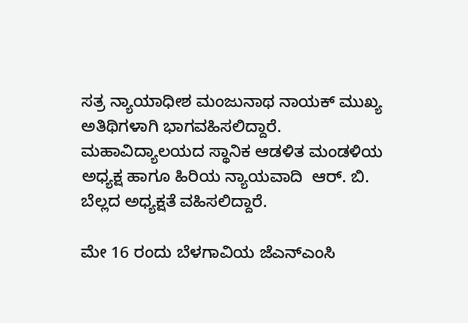ಸತ್ರ ನ್ಯಾಯಾಧೀಶ ಮಂಜುನಾಥ ನಾಯಕ್ ಮುಖ್ಯ ಅತಿಥಿಗಳಾಗಿ ಭಾಗವಹಿಸಲಿದ್ದಾರೆ. ಮಹಾವಿದ್ಯಾಲಯದ ಸ್ಥಾನಿಕ ಆಡಳಿತ ಮಂಡಳಿಯ ಅಧ್ಯಕ್ಷ ಹಾಗೂ ಹಿರಿಯ ನ್ಯಾಯವಾದಿ  ಆರ್. ಬಿ. ಬೆಲ್ಲದ ಅಧ್ಯಕ್ಷತೆ ವಹಿಸಲಿದ್ದಾರೆ.

ಮೇ 16 ರಂದು ಬೆಳಗಾವಿಯ ಜೆಎನ್‌ಎಂಸಿ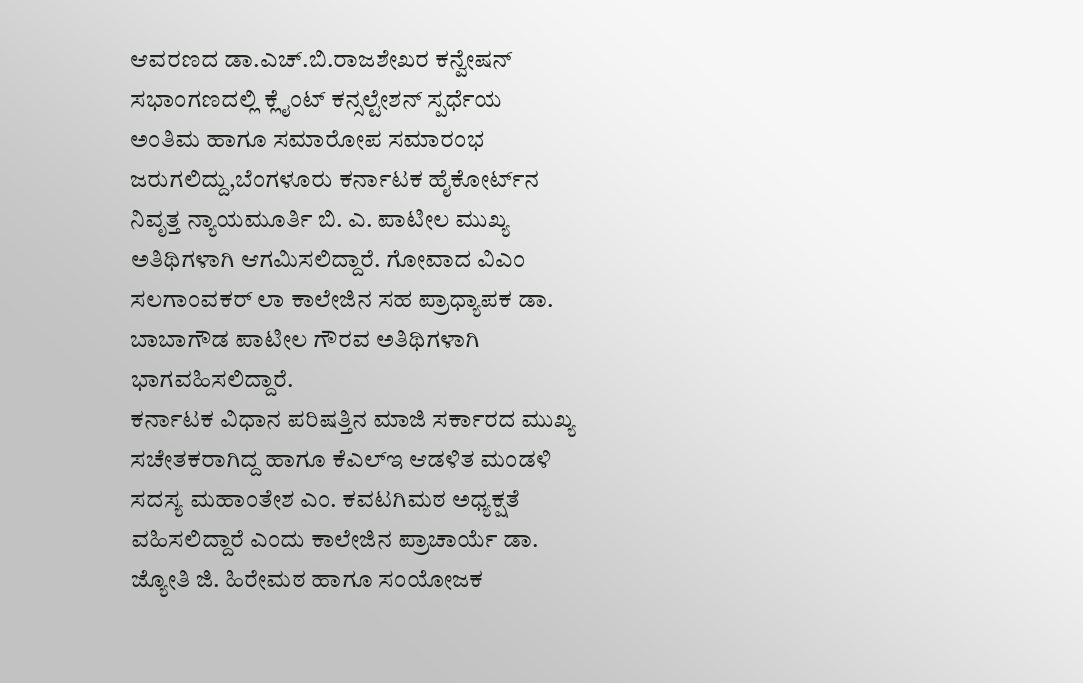ಆವರಣದ ಡಾ.ಎಚ್‌.ಬಿ.ರಾಜಶೇಖರ ಕನ್ವೇಷನ್‌ ಸಭಾಂಗಣದಲ್ಲಿ ಕ್ಲೈಂಟ್ ಕನ್ಸಲ್ಟೇಶನ್ ಸ್ಪರ್ಧೆಯ ಅಂತಿಮ ಹಾಗೂ ಸಮಾರೋಪ ಸಮಾರಂಭ ಜರುಗಲಿದ್ದು,ಬೆಂಗಳೂರು ಕರ್ನಾಟಕ ಹೈಕೋರ್ಟ್‌ನ ನಿವೃತ್ತ ನ್ಯಾಯಮೂರ್ತಿ ಬಿ. ಎ. ಪಾಟೀಲ ಮುಖ್ಯ ಅತಿಥಿಗಳಾಗಿ ಆಗಮಿಸಲಿದ್ದಾರೆ. ಗೋವಾದ ವಿಎಂ ಸಲಗಾಂವಕರ್‌ ಲಾ ಕಾಲೇಜಿನ ಸಹ ಪ್ರಾಧ್ಯಾಪಕ ಡಾ. ಬಾಬಾಗೌಡ ಪಾಟೀಲ ಗೌರವ ಅತಿಥಿಗಳಾಗಿ ಭಾಗವಹಿಸಲಿದ್ದಾರೆ.
ಕರ್ನಾಟಕ ವಿಧಾನ ಪರಿಷತ್ತಿನ ಮಾಜಿ ಸರ್ಕಾರದ ಮುಖ್ಯ ಸಚೇತಕರಾಗಿದ್ದ ಹಾಗೂ ಕೆಎಲ್‌ಇ ಆಡಳಿತ ಮಂಡಳಿ ಸದಸ್ಯ ಮಹಾಂತೇಶ ಎಂ. ಕವಟಗಿಮಠ ಅಧ್ಯಕ್ಷತೆ ವಹಿಸಲಿದ್ದಾರೆ ಎಂದು ಕಾಲೇಜಿನ ಪ್ರಾಚಾರ್ಯೆ ಡಾ. ಜ್ಯೋತಿ ಜಿ. ಹಿರೇಮಠ ಹಾಗೂ ಸಂಯೋಜಕ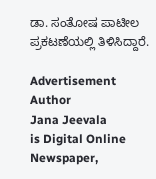ಡಾ. ಸಂತೋಷ ಪಾಟೀಲ ಪ್ರಕಟಣೆಯಲ್ಲಿ ತಿಳಿಸಿದ್ದಾರೆ.

Advertisement
Author
Jana Jeevala
is Digital Online Newspaper,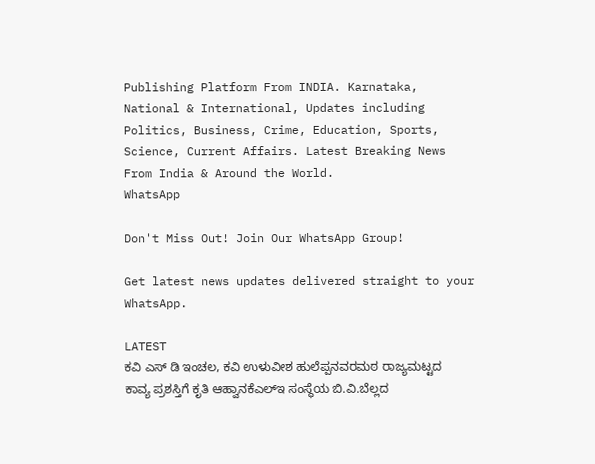Publishing Platform From INDIA. Karnataka, National & International, Updates including Politics, Business, Crime, Education, Sports, Science, Current Affairs. Latest Breaking News From India & Around the World.
WhatsApp

Don't Miss Out! Join Our WhatsApp Group!

Get latest news updates delivered straight to your WhatsApp.

LATEST
ಕವಿ ಎಸ್ ಡಿ ಇಂಚಲ, ಕವಿ ಉಳುವೀಶ ಹುಲೆಪ್ಪನವರಮಠ ರಾಜ್ಯಮಟ್ಟದ ಕಾವ್ಯ ಪ್ರಶಸ್ತಿಗೆ ಕೃತಿ ಆಹ್ವಾನಕೆಎಲ್‌ಇ ಸಂಸ್ಥೆಯ ಬಿ.ವಿ.ಬೆಲ್ಲದ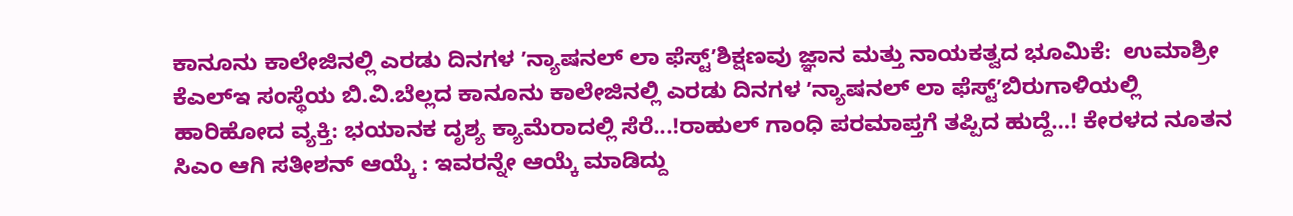ಕಾನೂನು ಕಾಲೇಜಿನಲ್ಲಿ ಎರಡು ದಿನಗಳ ʼನ್ಯಾಷನಲ್‌ ಲಾ ಫೆಸ್ಟ್‌ʼಶಿಕ್ಷಣವು ಜ್ಞಾನ ಮತ್ತು ನಾಯಕತ್ವದ ಭೂಮಿಕೆ:  ಉಮಾಶ್ರೀ ಕೆಎಲ್‌ಇ ಸಂಸ್ಥೆಯ ಬಿ.ವಿ.ಬೆಲ್ಲದ ಕಾನೂನು ಕಾಲೇಜಿನಲ್ಲಿ ಎರಡು ದಿನಗಳ ʼನ್ಯಾಷನಲ್‌ ಲಾ ಫೆಸ್ಟ್‌ʼಬಿರುಗಾಳಿಯಲ್ಲಿ ಹಾರಿಹೋದ ವ್ಯಕ್ತಿ: ಭಯಾನಕ ದೃಶ್ಯ ಕ್ಯಾಮೆರಾದಲ್ಲಿ ಸೆರೆ...!ರಾಹುಲ್‌ ಗಾಂಧಿ ಪರಮಾಪ್ತಗೆ ತಪ್ಪಿದ ಹುದ್ದೆ…! ಕೇರಳದ ನೂತನ ಸಿಎಂ ಆಗಿ ಸತೀಶನ್ ಆಯ್ಕೆ : ಇವರನ್ನೇ ಆಯ್ಕೆ ಮಾಡಿದ್ದು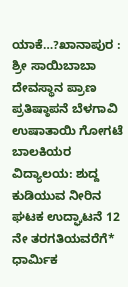ಯಾಕೆ…?ಖಾನಾಪುರ : ಶ್ರೀ ಸಾಯಿಬಾಬಾ ದೇವಸ್ಥಾನ ಪ್ರಾಣ ಪ್ರತಿಷ್ಠಾಪನೆ ಬೆಳಗಾವಿ ಉಷಾತಾಯಿ ಗೋಗಟೆ ಬಾಲಕಿಯರ ವಿದ್ಯಾಲಯ: ಶುದ್ದ ಕುಡಿಯುವ ನೀರಿನ ಘಟಕ ಉದ್ಘಾಟನೆ 12 ನೇ ತರಗತಿಯವರೆಗೆ*  ಧಾರ್ಮಿಕ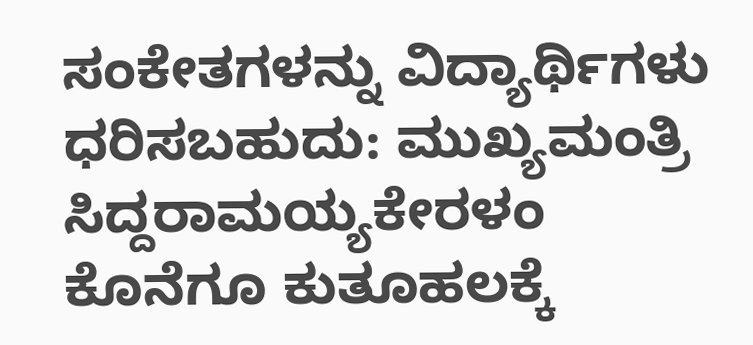ಸಂಕೇತಗಳನ್ನು ವಿದ್ಯಾರ್ಥಿಗಳು ಧರಿಸಬಹುದು: ಮುಖ್ಯಮಂತ್ರಿ ಸಿದ್ದರಾಮಯ್ಯಕೇರಳಂ ಕೊನೆಗೂ ಕುತೂಹಲಕ್ಕೆ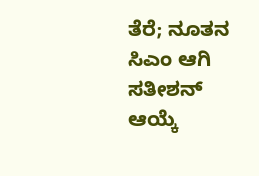ತೆರೆ; ನೂತನ ಸಿಎಂ ಆಗಿ ಸತೀಶನ್ ಆಯ್ಕೆ